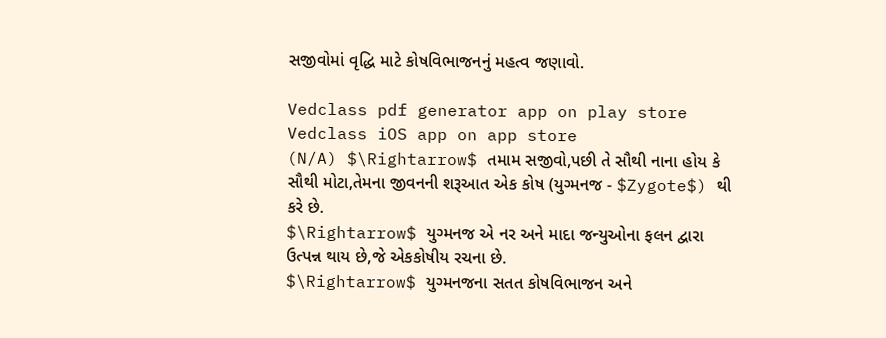સજીવોમાં વૃદ્ધિ માટે કોષવિભાજનનું મહત્વ જણાવો.

Vedclass pdf generator app on play store
Vedclass iOS app on app store
(N/A) $\Rightarrow$ તમામ સજીવો,પછી તે સૌથી નાના હોય કે સૌથી મોટા,તેમના જીવનની શરૂઆત એક કોષ (યુગ્મનજ - $Zygote$) થી કરે છે.
$\Rightarrow$ યુગ્મનજ એ નર અને માદા જન્યુઓના ફલન દ્વારા ઉત્પન્ન થાય છે,જે એકકોષીય રચના છે.
$\Rightarrow$ યુગ્મનજના સતત કોષવિભાજન અને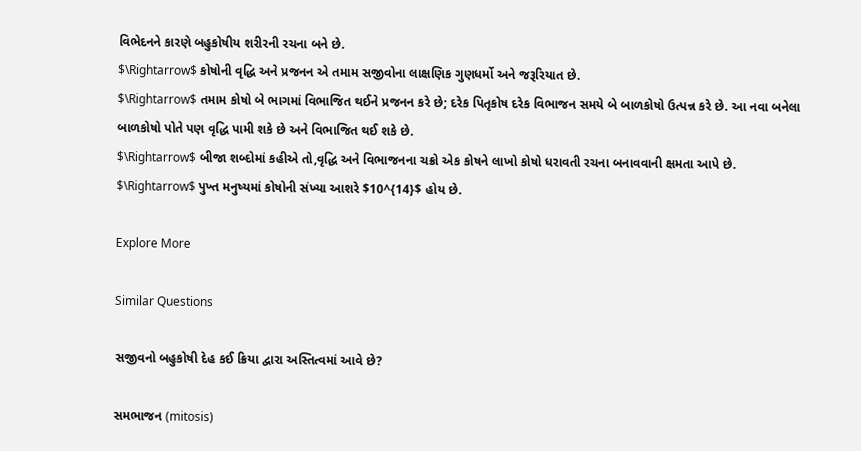વિભેદનને કારણે બહુકોષીય શરીરની રચના બને છે.
$\Rightarrow$ કોષોની વૃદ્ધિ અને પ્રજનન એ તમામ સજીવોના લાક્ષણિક ગુણધર્મો અને જરૂરિયાત છે.
$\Rightarrow$ તમામ કોષો બે ભાગમાં વિભાજિત થઈને પ્રજનન કરે છે; દરેક પિતૃકોષ દરેક વિભાજન સમયે બે બાળકોષો ઉત્પન્ન કરે છે. આ નવા બનેલા બાળકોષો પોતે પણ વૃદ્ધિ પામી શકે છે અને વિભાજિત થઈ શકે છે.
$\Rightarrow$ બીજા શબ્દોમાં કહીએ તો,વૃદ્ધિ અને વિભાજનના ચક્રો એક કોષને લાખો કોષો ધરાવતી રચના બનાવવાની ક્ષમતા આપે છે.
$\Rightarrow$ પુખ્ત મનુષ્યમાં કોષોની સંખ્યા આશરે $10^{14}$ હોય છે.

Explore More

Similar Questions

સજીવનો બહુકોષી દેહ કઈ ક્રિયા દ્વારા અસ્તિત્વમાં આવે છે?

સમભાજન (mitosis)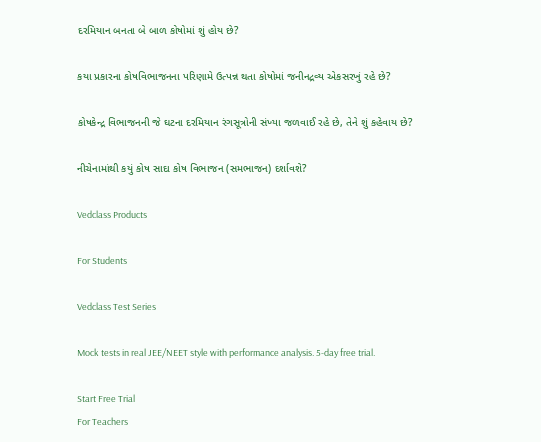દરમિયાન બનતા બે બાળ કોષોમાં શું હોય છે?

કયા પ્રકારના કોષવિભાજનના પરિણામે ઉત્પન્ન થતા કોષોમાં જનીનદ્રવ્ય એકસરખું રહે છે?

કોષકેન્દ્ર વિભાજનની જે ઘટના દરમિયાન રંગસૂત્રોની સંખ્યા જળવાઈ રહે છે, તેને શું કહેવાય છે?

નીચેનામાંથી કયું કોષ સાદા કોષ વિભાજન (સમભાજન) દર્શાવશે?

Vedclass Products

For Students

Vedclass Test Series

Mock tests in real JEE/NEET style with performance analysis. 5-day free trial.

Start Free Trial
For Teachers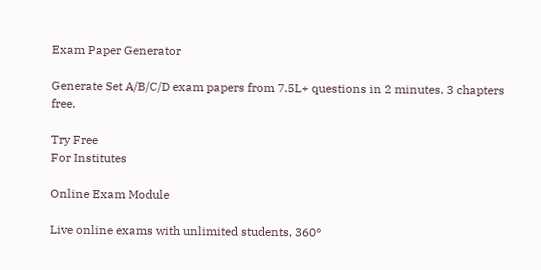Exam Paper Generator

Generate Set A/B/C/D exam papers from 7.5L+ questions in 2 minutes. 3 chapters free.

Try Free
For Institutes

Online Exam Module

Live online exams with unlimited students, 360°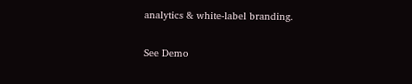analytics & white-label branding.

See Demo